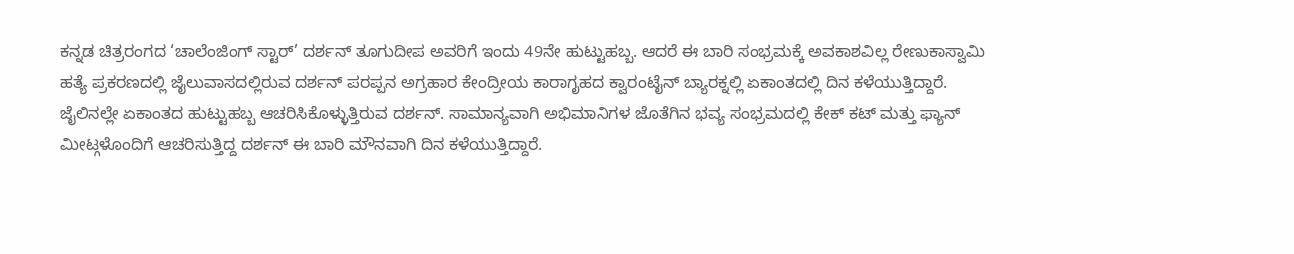ಕನ್ನಡ ಚಿತ್ರರಂಗದ ‘ಚಾಲೆಂಜಿಂಗ್ ಸ್ಟಾರ್’ ದರ್ಶನ್ ತೂಗುದೀಪ ಅವರಿಗೆ ಇಂದು 49ನೇ ಹುಟ್ಟುಹಬ್ಬ. ಆದರೆ ಈ ಬಾರಿ ಸಂಭ್ರಮಕ್ಕೆ ಅವಕಾಶವಿಲ್ಲ ರೇಣುಕಾಸ್ವಾಮಿ ಹತ್ಯೆ ಪ್ರಕರಣದಲ್ಲಿ ಜೈಲುವಾಸದಲ್ಲಿರುವ ದರ್ಶನ್ ಪರಪ್ಪನ ಅಗ್ರಹಾರ ಕೇಂದ್ರೀಯ ಕಾರಾಗೃಹದ ಕ್ವಾರಂಟೈನ್ ಬ್ಯಾರಕ್ನಲ್ಲಿ ಏಕಾಂತದಲ್ಲಿ ದಿನ ಕಳೆಯುತ್ತಿದ್ದಾರೆ.
ಜೈಲಿನಲ್ಲೇ ಏಕಾಂತದ ಹುಟ್ಟುಹಬ್ಬ ಆಚರಿಸಿಕೊಳ್ಳುತ್ತಿರುವ ದರ್ಶನ್. ಸಾಮಾನ್ಯವಾಗಿ ಅಭಿಮಾನಿಗಳ ಜೊತೆಗಿನ ಭವ್ಯ ಸಂಭ್ರಮದಲ್ಲಿ ಕೇಕ್ ಕಟ್ ಮತ್ತು ಫ್ಯಾನ್ ಮೀಟ್ಗಳೊಂದಿಗೆ ಆಚರಿಸುತ್ತಿದ್ದ ದರ್ಶನ್ ಈ ಬಾರಿ ಮೌನವಾಗಿ ದಿನ ಕಳೆಯುತ್ತಿದ್ದಾರೆ.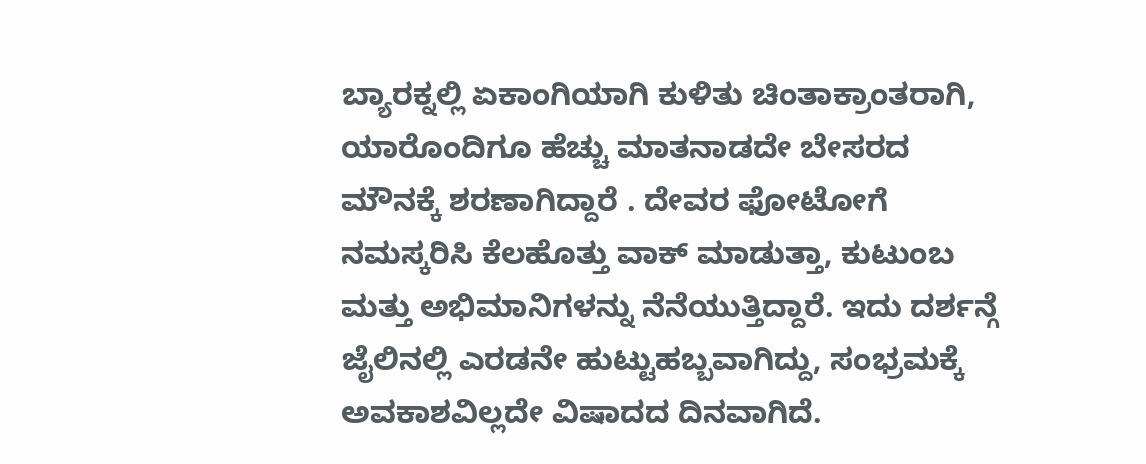ಬ್ಯಾರಕ್ನಲ್ಲಿ ಏಕಾಂಗಿಯಾಗಿ ಕುಳಿತು ಚಿಂತಾಕ್ರಾಂತರಾಗಿ, ಯಾರೊಂದಿಗೂ ಹೆಚ್ಚು ಮಾತನಾಡದೇ ಬೇಸರದ ಮೌನಕ್ಕೆ ಶರಣಾಗಿದ್ದಾರೆ . ದೇವರ ಫೋಟೋಗೆ ನಮಸ್ಕರಿಸಿ ಕೆಲಹೊತ್ತು ವಾಕ್ ಮಾಡುತ್ತಾ, ಕುಟುಂಬ ಮತ್ತು ಅಭಿಮಾನಿಗಳನ್ನು ನೆನೆಯುತ್ತಿದ್ದಾರೆ. ಇದು ದರ್ಶನ್ಗೆ ಜೈಲಿನಲ್ಲಿ ಎರಡನೇ ಹುಟ್ಟುಹಬ್ಬವಾಗಿದ್ದು, ಸಂಭ್ರಮಕ್ಕೆ ಅವಕಾಶವಿಲ್ಲದೇ ವಿಷಾದದ ದಿನವಾಗಿದೆ.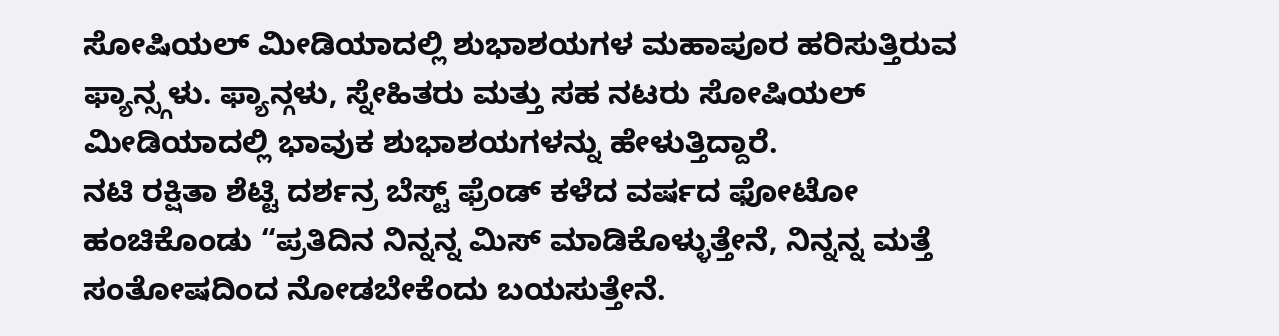ಸೋಷಿಯಲ್ ಮೀಡಿಯಾದಲ್ಲಿ ಶುಭಾಶಯಗಳ ಮಹಾಪೂರ ಹರಿಸುತ್ತಿರುವ ಫ್ಯಾನ್ಸ್ಗಳು. ಫ್ಯಾನ್ಗಳು, ಸ್ನೇಹಿತರು ಮತ್ತು ಸಹ ನಟರು ಸೋಷಿಯಲ್ ಮೀಡಿಯಾದಲ್ಲಿ ಭಾವುಕ ಶುಭಾಶಯಗಳನ್ನು ಹೇಳುತ್ತಿದ್ದಾರೆ.
ನಟಿ ರಕ್ಷಿತಾ ಶೆಟ್ಟಿ ದರ್ಶನ್ರ ಬೆಸ್ಟ್ ಫ್ರೆಂಡ್ ಕಳೆದ ವರ್ಷದ ಫೋಟೋ ಹಂಚಿಕೊಂಡು “ಪ್ರತಿದಿನ ನಿನ್ನನ್ನ ಮಿಸ್ ಮಾಡಿಕೊಳ್ಳುತ್ತೇನೆ, ನಿನ್ನನ್ನ ಮತ್ತೆ ಸಂತೋಷದಿಂದ ನೋಡಬೇಕೆಂದು ಬಯಸುತ್ತೇನೆ.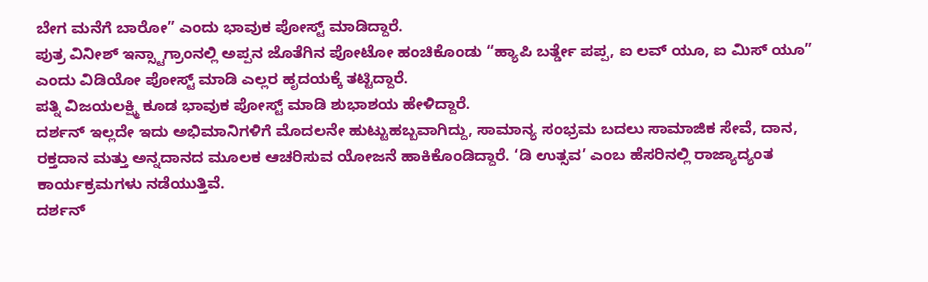ಬೇಗ ಮನೆಗೆ ಬಾರೋ” ಎಂದು ಭಾವುಕ ಪೋಸ್ಟ್ ಮಾಡಿದ್ದಾರೆ.
ಪುತ್ರ ವಿನೀಶ್ ಇನ್ಸ್ಟಾಗ್ರಾಂನಲ್ಲಿ ಅಪ್ಪನ ಜೊತೆಗಿನ ಪೋಟೋ ಹಂಚಿಕೊಂಡು “ಹ್ಯಾಪಿ ಬರ್ತ್ಡೇ ಪಪ್ಪ, ಐ ಲವ್ ಯೂ, ಐ ಮಿಸ್ ಯೂ” ಎಂದು ವಿಡಿಯೋ ಪೋಸ್ಟ್ ಮಾಡಿ ಎಲ್ಲರ ಹೃದಯಕ್ಕೆ ತಟ್ಟಿದ್ದಾರೆ.
ಪತ್ನಿ ವಿಜಯಲಕ್ಷ್ಮಿ ಕೂಡ ಭಾವುಕ ಪೋಸ್ಟ್ ಮಾಡಿ ಶುಭಾಶಯ ಹೇಳಿದ್ದಾರೆ.
ದರ್ಶನ್ ಇಲ್ಲದೇ ಇದು ಅಭಿಮಾನಿಗಳಿಗೆ ಮೊದಲನೇ ಹುಟ್ಟುಹಬ್ಬವಾಗಿದ್ದು, ಸಾಮಾನ್ಯ ಸಂಭ್ರಮ ಬದಲು ಸಾಮಾಜಿಕ ಸೇವೆ, ದಾನ, ರಕ್ತದಾನ ಮತ್ತು ಅನ್ನದಾನದ ಮೂಲಕ ಆಚರಿಸುವ ಯೋಜನೆ ಹಾಕಿಕೊಂಡಿದ್ದಾರೆ. ‘ಡಿ ಉತ್ಸವ’ ಎಂಬ ಹೆಸರಿನಲ್ಲಿ ರಾಜ್ಯಾದ್ಯಂತ ಕಾರ್ಯಕ್ರಮಗಳು ನಡೆಯುತ್ತಿವೆ.
ದರ್ಶನ್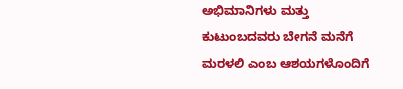ಅಭಿಮಾನಿಗಳು ಮತ್ತು ಕುಟುಂಬದವರು ಬೇಗನೆ ಮನೆಗೆ ಮರಳಲಿ ಎಂಬ ಆಶಯಗಳೊಂದಿಗೆ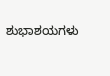ಶುಭಾಶಯಗಳು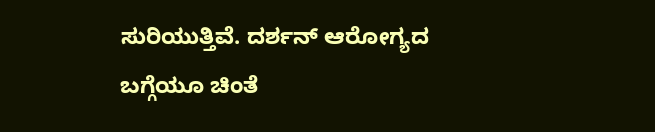ಸುರಿಯುತ್ತಿವೆ. ದರ್ಶನ್ ಆರೋಗ್ಯದ ಬಗ್ಗೆಯೂ ಚಿಂತೆ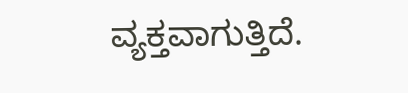ವ್ಯಕ್ತವಾಗುತ್ತಿದೆ.